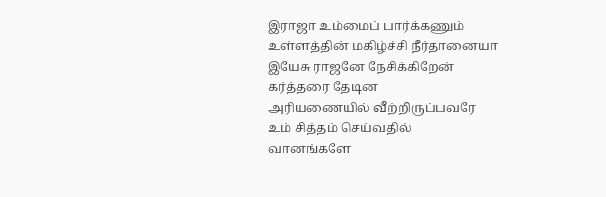இராஜா உம்மைப் பார்க்கணும்
உள்ளத்தின் மகிழ்ச்சி நீர்தானையா
இயேசு ராஜனே நேசிக்கிறேன்
கர்த்தரை தேடின
அரியணையில் வீற்றிருப்பவரே
உம் சித்தம் செய்வதில்
வானங்களே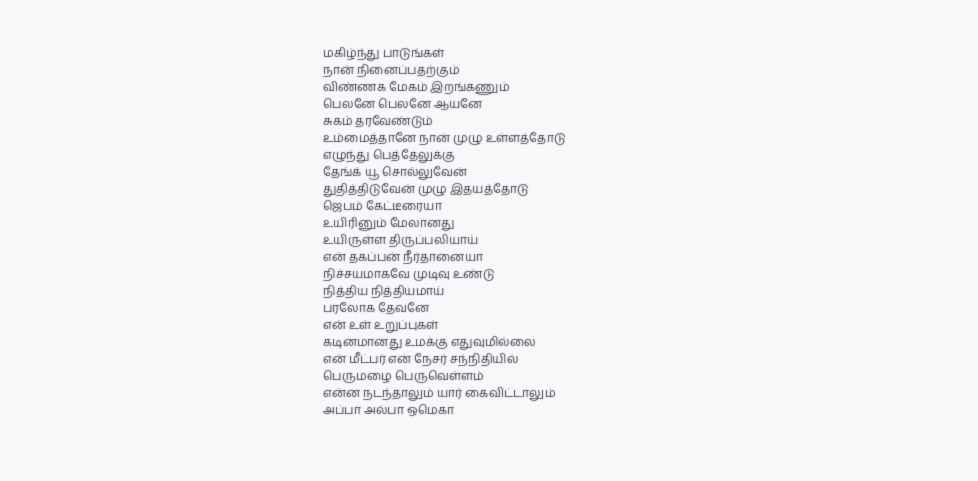மகிழ்ந்து பாடுங்கள்
நான் நினைப்பதற்கும்
விண்ணக மேகம் இறங்கணும்
பெலனே பெலனே ஆயனே
சுகம் தரவேண்டும்
உம்மைத்தானே நான் முழு உள்ளத்தோடு
எழுந்து பெத்தேலுக்கு
தேங்க் யூ சொல்லுவேன்
துதித்திடுவேன் முழு இதயத்தோடு
ஜெபம் கேட்டீரையா
உயிரினும் மேலானது
உயிருள்ள திருப்பலியாய்
என் தகப்பன் நீர்தானையா
நிச்சயமாகவே முடிவு உண்டு
நித்திய நித்தியமாய்
பரலோக தேவனே
என் உள் உறுப்புகள்
கடினமானது உமக்கு எதுவுமில்லை
என் மீட்பர் என் நேசர் சந்நிதியில்
பெருமழை பெருவெள்ளம்
என்ன நடந்தாலும் யார் கைவிட்டாலும்
அப்பா அல்பா ஒமெகா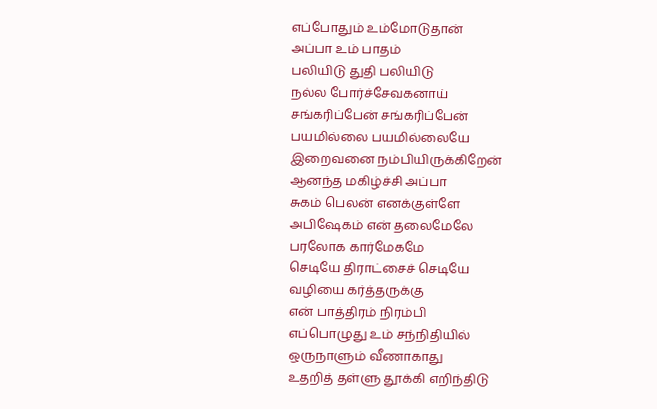எப்போதும் உம்மோடுதான்
அப்பா உம் பாதம்
பலியிடு துதி பலியிடு
நல்ல போர்ச்சேவகனாய்
சங்கரிப்பேன் சங்கரிப்பேன்
பயமில்லை பயமில்லையே
இறைவனை நம்பியிருக்கிறேன்
ஆனந்த மகிழ்ச்சி அப்பா
சுகம் பெலன் எனக்குள்ளே
அபிஷேகம் என் தலைமேலே
பரலோக கார்மேகமே
செடியே திராட்சைச் செடியே
வழியை கர்த்தருக்கு
என் பாத்திரம் நிரம்பி
எப்பொழுது உம் சந்நிதியில்
ஒருநாளும் வீணாகாது
உதறித் தள்ளு தூக்கி எறிந்திடு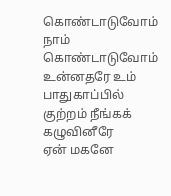கொண்டாடுவோம் நாம் கொண்டாடுவோம்
உன்னதரே உம் பாதுகாப்பில்
குற்றம் நீங்கக் கழுவினீரே
ஏன் மகனே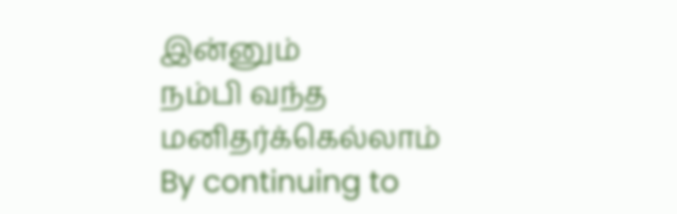இன்னும்
நம்பி வந்த மனிதர்க்கெல்லாம்
By continuing to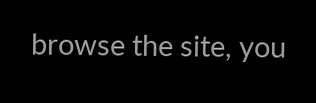browse the site, you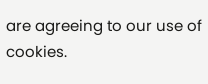are agreeing to our use of cookies.